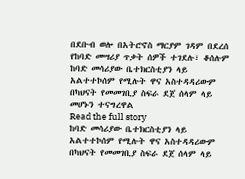በደቡብ ወሎ በአትሮኖስ ማርያም ገዳም በደረሰ የከባድ መሣሪያ ጥቃት ሰዎች ተገደሉ፣ ቆሰሉም
ከባድ መሳሪያው ቤተክርስቲያን ላይ አልተተኮሰም የሚሉት ዋና አስተዳዳሪውም በካህናት የመመገቢያ ስፍራ ደጀ ሰላም ላይ መሆኑን ተናግረዋል
Read the full story
ከባድ መሳሪያው ቤተክርስቲያን ላይ አልተተኮሰም የሚሉት ዋና አስተዳዳሪውም በካህናት የመመገቢያ ስፍራ ደጀ ሰላም ላይ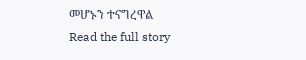መሆኑን ተናግረዋል
Read the full story